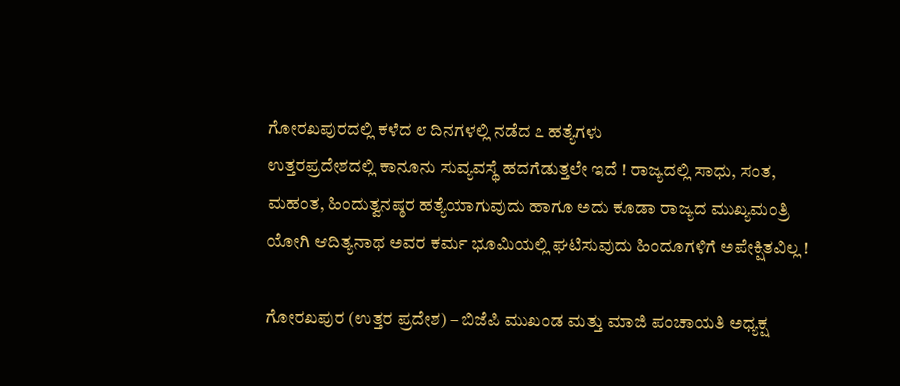ಗೋರಖಪುರದಲ್ಲಿ ಕಳೆದ ೮ ದಿನಗಳಲ್ಲಿ ನಡೆದ ೭ ಹತ್ಯೆಗಳು
ಉತ್ತರಪ್ರದೇಶದಲ್ಲಿ ಕಾನೂನು ಸುವ್ಯವಸ್ಥೆ ಹದಗೆಡುತ್ತಲೇ ಇದೆ ! ರಾಜ್ಯದಲ್ಲಿ ಸಾಧು, ಸಂತ, ಮಹಂತ, ಹಿಂದುತ್ವನಷ್ಠರ ಹತ್ಯೆಯಾಗುವುದು ಹಾಗೂ ಅದು ಕೂಡಾ ರಾಜ್ಯದ ಮುಖ್ಯಮಂತ್ರಿ ಯೋಗಿ ಆದಿತ್ಯನಾಥ ಅವರ ಕರ್ಮ ಭೂಮಿಯಲ್ಲಿ ಘಟಿಸುವುದು ಹಿಂದೂಗಳಿಗೆ ಅಪೇಕ್ಷಿತವಿಲ್ಲ !

ಗೋರಖಪುರ (ಉತ್ತರ ಪ್ರದೇಶ) – ಬಿಜೆಪಿ ಮುಖಂಡ ಮತ್ತು ಮಾಜಿ ಪಂಚಾಯತಿ ಅಧ್ಯಕ್ಷ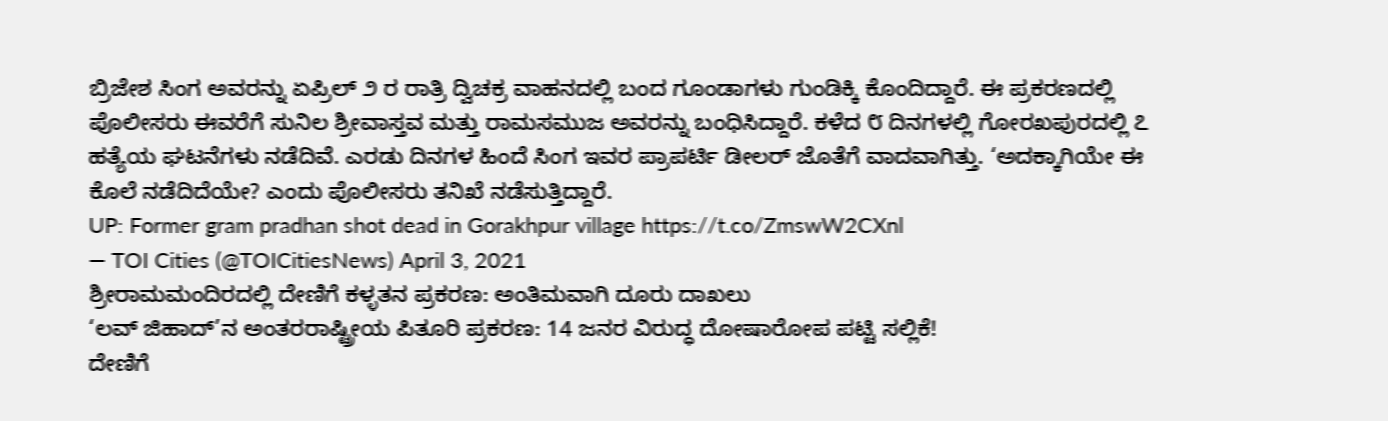ಬ್ರಿಜೇಶ ಸಿಂಗ ಅವರನ್ನು ಏಪ್ರಿಲ್ ೨ ರ ರಾತ್ರಿ ದ್ವಿಚಕ್ರ ವಾಹನದಲ್ಲಿ ಬಂದ ಗೂಂಡಾಗಳು ಗುಂಡಿಕ್ಕಿ ಕೊಂದಿದ್ದಾರೆ. ಈ ಪ್ರಕರಣದಲ್ಲಿ ಪೊಲೀಸರು ಈವರೆಗೆ ಸುನಿಲ ಶ್ರೀವಾಸ್ತವ ಮತ್ತು ರಾಮಸಮುಜ ಅವರನ್ನು ಬಂಧಿಸಿದ್ದಾರೆ. ಕಳೆದ ೮ ದಿನಗಳಲ್ಲಿ ಗೋರಖಪುರದಲ್ಲಿ ೭ ಹತ್ಯೆಯ ಘಟನೆಗಳು ನಡೆದಿವೆ. ಎರಡು ದಿನಗಳ ಹಿಂದೆ ಸಿಂಗ ಇವರ ಪ್ರಾಪರ್ಟಿ ಡೀಲರ್ ಜೊತೆಗೆ ವಾದವಾಗಿತ್ತು. ‘ಅದಕ್ಕಾಗಿಯೇ ಈ ಕೊಲೆ ನಡೆದಿದೆಯೇ? ಎಂದು ಪೊಲೀಸರು ತನಿಖೆ ನಡೆಸುತ್ತಿದ್ದಾರೆ.
UP: Former gram pradhan shot dead in Gorakhpur village https://t.co/ZmswW2CXnl
— TOI Cities (@TOICitiesNews) April 3, 2021
ಶ್ರೀರಾಮಮಂದಿರದಲ್ಲಿ ದೇಣಿಗೆ ಕಳ್ಳತನ ಪ್ರಕರಣ: ಅಂತಿಮವಾಗಿ ದೂರು ದಾಖಲು
‘ಲವ್ ಜಿಹಾದ್’ನ ಅಂತರರಾಷ್ಟ್ರೀಯ ಪಿತೂರಿ ಪ್ರಕರಣ: 14 ಜನರ ವಿರುದ್ಧ ದೋಷಾರೋಪ ಪಟ್ಟಿ ಸಲ್ಲಿಕೆ!
ದೇಣಿಗೆ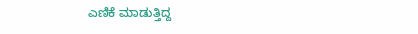ಎಣಿಕೆ ಮಾಡುತ್ತಿದ್ದ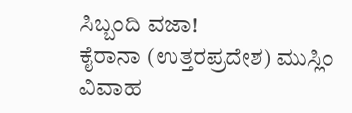ಸಿಬ್ಬಂದಿ ವಜಾ!
ಕೈರಾನಾ (ಉತ್ತರಪ್ರದೇಶ) ಮುಸ್ಲಿಂ ವಿವಾಹ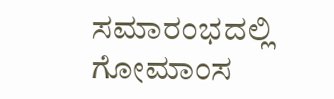ಸಮಾರಂಭದಲ್ಲಿ ಗೋಮಾಂಸ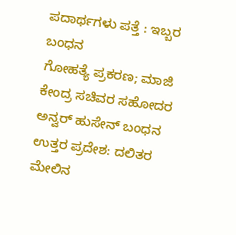ಪದಾರ್ಥಗಳು ಪತ್ತೆ : ಇಬ್ಬರ ಬಂಧನ
ಗೋಹತ್ಯೆ ಪ್ರಕರಣ; ಮಾಜಿ ಕೇಂದ್ರ ಸಚಿವರ ಸಹೋದರ ಅನ್ವರ್ ಹುಸೇನ್ ಬಂಧನ
ಉತ್ತರ ಪ್ರದೇಶ: ದಲಿತರ ಮೇಲಿನ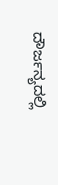ದೌರ್ಜನ್ಯದಲ್ಲಿ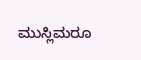ಮುಸ್ಲಿಮರೂ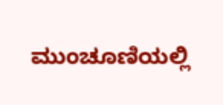ಮುಂಚೂಣಿಯಲ್ಲಿ